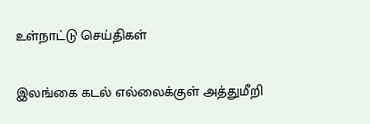உள்நாட்டு செய்திகள்

இலங்கை கடல் எல்லைக்குள் அத்துமீறி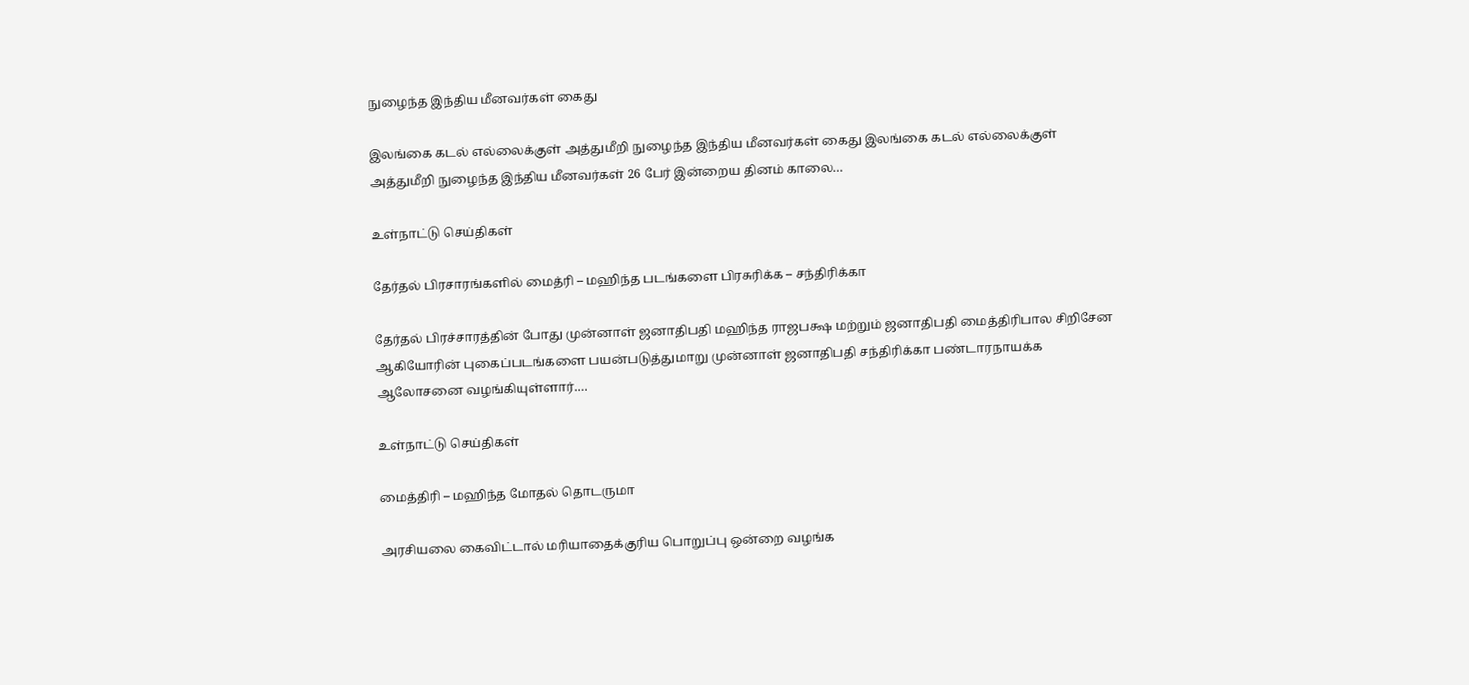நுழைந்த இந்திய மீனவர்கள் கைது

இலங்கை கடல் எல்லைக்குள் அத்துமீறி நுழைந்த இந்திய மீனவர்கள் கைது இலங்கை கடல் எல்லைக்குள் அத்துமீறி நுழைந்த இந்திய மீனவர்கள் 26 பேர் இன்றைய தினம் காலை…

உள்நாட்டு செய்திகள்

தேர்தல் பிரசாரங்களில் மைத்ரி – மஹிந்த படங்களை பிரசுரிக்க – சந்திரிக்கா

தேர்தல் பிரச்சாரத்தின் போது முன்னாள் ஜனாதிபதி மஹிந்த ராஜபக்ஷ மற்றும் ஜனாதிபதி மைத்திரிபால சிறிசேன ஆகியோரின் புகைப்படங்களை பயன்படுத்துமாறு முன்னாள் ஜனாதிபதி சந்திரிக்கா பண்டாரநாயக்க ஆலோசனை வழங்கியுள்ளார்.…

உள்நாட்டு செய்திகள்

மைத்திரி – மஹிந்த மோதல் தொடருமா

அரசியலை கைவிட்டால் மரியாதைக்குரிய பொறுப்பு ஒன்றை வழங்க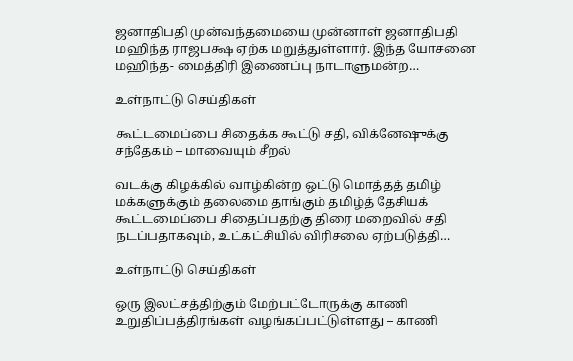ஜனாதிபதி முன்வந்தமையை முன்னாள் ஜனாதிபதி மஹிந்த ராஜபக்ஷ ஏற்க மறுத்துள்ளார். இந்த யோசனை மஹிந்த- மைத்திரி இணைப்பு நாடாளுமன்ற…

உள்நாட்டு செய்திகள்

கூட்டமைப்பை சிதைக்க கூட்டு சதி, விக்னேஷுக்கு சந்தேகம் – மாவையும் சீறல்

வடக்கு கிழக்கில் வாழ்கின்ற ஒட்டு மொத்தத் தமிழ் மக்களுக்கும் தலைமை தாங்கும் தமிழ்த் தேசியக் கூட்டமைப்பை சிதைப்பதற்கு திரை மறைவில் சதி நடப்பதாகவும், உட்கட்சியில் விரிசலை ஏற்படுத்தி…

உள்நாட்டு செய்திகள்

ஒரு இலட்சத்திற்கும் மேற்பட்டோருக்கு காணி உறுதிப்பத்திரங்கள் வழங்கப்பட்டுள்ளது – காணி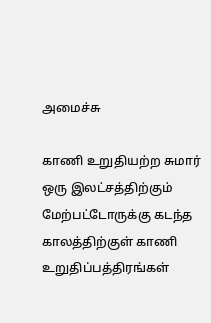அமைச்சு

காணி உறுதியற்ற சுமார் ஒரு இலட்சத்திற்கும் மேற்பட்டோருக்கு கடந்த காலத்திற்குள் காணி உறுதிப்பத்திரங்கள்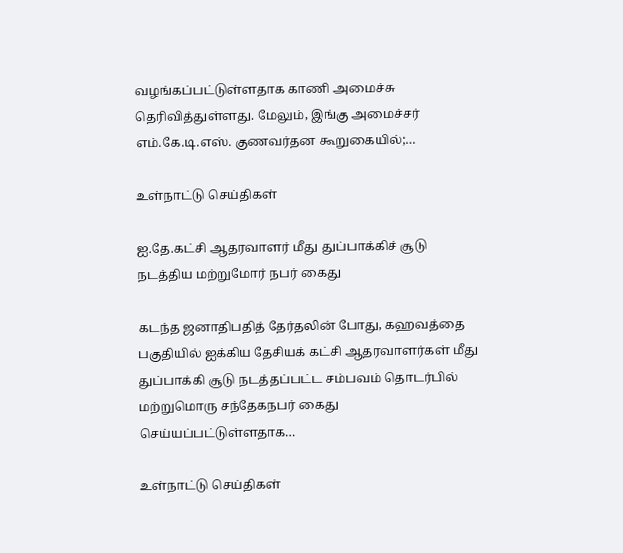வழங்கப்பட்டுள்ளதாக காணி அமைச்சு தெரிவித்துள்ளது. மேலும், இங்கு அமைச்சர் எம்.கே.டி.எஸ். குணவர்தன கூறுகையில்;…

உள்நாட்டு செய்திகள்

ஐ.தே.கட்சி ஆதரவாளர் மீது துப்பாக்கிச் சூடு நடத்திய மற்றுமோர் நபர் கைது

கடந்த ஜனாதிபதித் தேர்தலின் போது, கஹவத்தை பகுதியில் ஐக்கிய தேசியக் கட்சி ஆதரவாளர்கள் மீது துப்பாக்கி சூடு நடத்தப்பட்ட சம்பவம் தொடர்பில் மற்றுமொரு சந்தேகநபர் கைது செய்யப்பட்டுள்ளதாக…

உள்நாட்டு செய்திகள்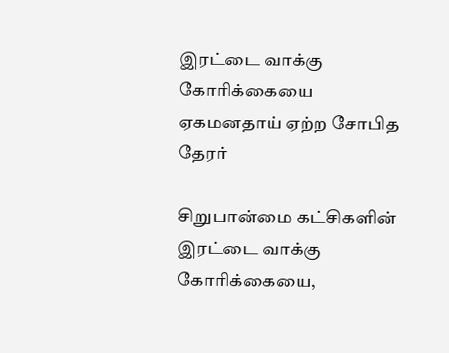இரட்டை வாக்கு கோரிக்கையை ஏகமனதாய் ஏற்ற சோபித தேரர்

சிறுபான்மை கட்சிகளின் இரட்டை வாக்கு கோரிக்கையை,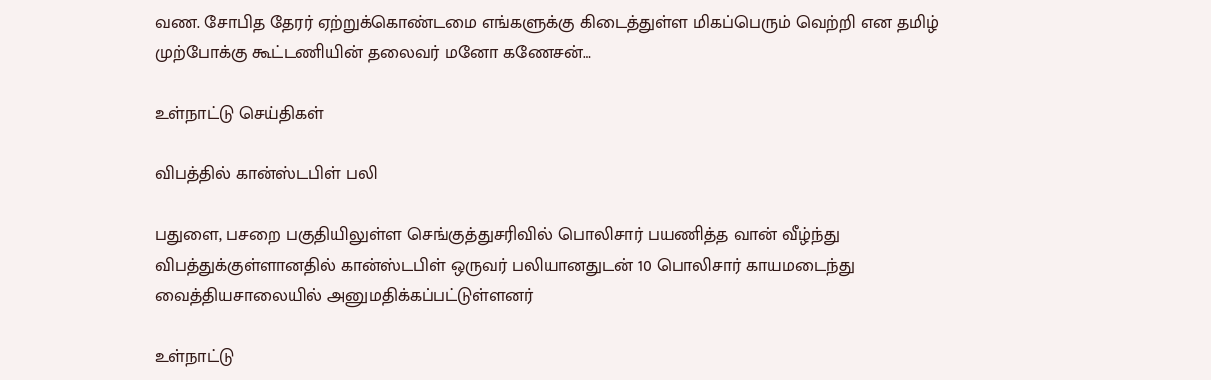வண. சோபித தேரர் ஏற்றுக்கொண்டமை எங்களுக்கு கிடைத்துள்ள மிகப்பெரும் வெற்றி என தமிழ் முற்போக்கு கூட்டணியின் தலைவர் மனோ கணேசன்…

உள்நாட்டு செய்திகள்

விபத்தில் கான்ஸ்டபிள் பலி

பதுளை, பசறை பகுதியிலுள்ள செங்குத்துசரிவில் பொலிசார் பயணித்த வான் வீழ்ந்து விபத்துக்குள்ளானதில் கான்ஸ்டபிள் ஒருவர் பலியானதுடன் 10 பொலிசார் காயமடைந்து வைத்தியசாலையில் அனுமதிக்கப்பட்டுள்ளனர்

உள்நாட்டு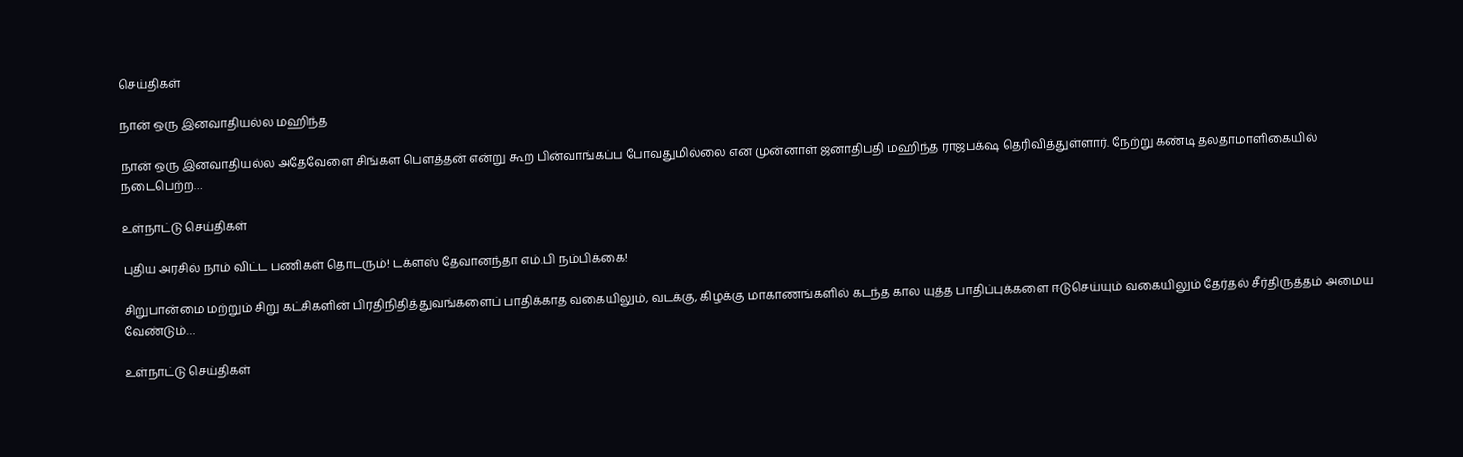செய்திகள்

நான் ஒரு இனவாதியல்ல மஹிந்த

நான் ஒரு இனவாதியல்ல அதேவேளை சிங்கள பௌத்தன் என்று கூற பின்வாங்கப்ப போவதுமில்லை என முன்னாள் ஜனாதிபதி மஹிந்த ராஜபக்‌ஷ தெரிவித்துள்ளார். நேற்று கண்டி தலதாமாளிகையில் நடைபெற்ற…

உள்நாட்டு செய்திகள்

புதிய அரசில் நாம் விட்ட பணிகள் தொடரும்! டக்ளஸ் தேவானந்தா எம்.பி நம்பிக்கை!

சிறுபான்மை மற்றும் சிறு கட்சிகளின் பிரதிநிதித்துவங்களைப் பாதிக்காத வகையிலும், வடக்கு, கிழக்கு மாகாணங்களில் கடந்த கால யுத்த பாதிப்புக்களை ஈடுசெய்யும் வகையிலும் தேர்தல் சீர்திருத்தம் அமைய வேண்டும்…

உள்நாட்டு செய்திகள்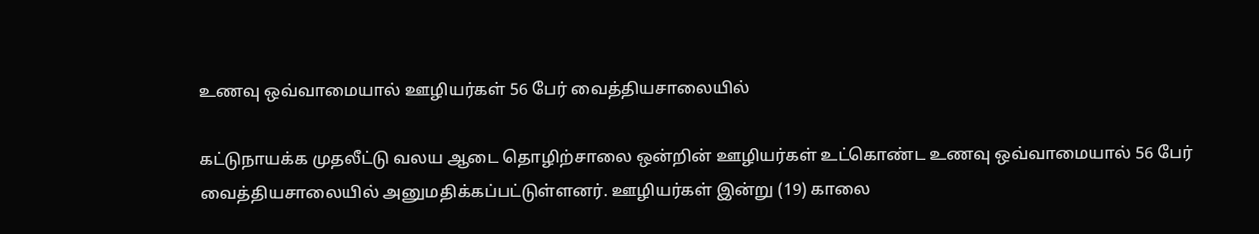உணவு ஒவ்வாமையால் ஊழியர்கள் 56 பேர் வைத்தியசாலையில்

கட்டுநாயக்க முதலீட்டு வலய ஆடை தொழிற்சாலை ஒன்றின் ஊழியர்கள் உட்கொண்ட உணவு ஒவ்வாமையால் 56 பேர் வைத்தியசாலையில் அனுமதிக்கப்பட்டுள்ளனர். ஊழியர்கள் இன்று (19) காலை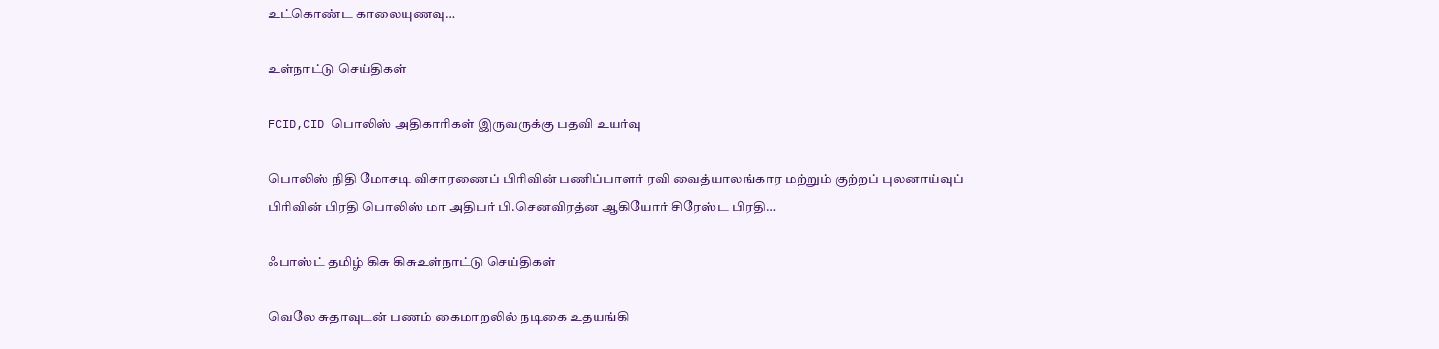உட்கொண்ட காலையுணவு…

உள்நாட்டு செய்திகள்

FCID,CID பொலிஸ் அதிகாரிகள் இருவருக்கு பதவி உயர்வு

பொலிஸ் நிதி மோசடி விசாரணைப் பிரிவின் பணிப்பாளர் ரவி வைத்யாலங்கார மற்றும் குற்றப் புலனாய்வுப் பிரிவின் பிரதி பொலிஸ் மா அதிபர் பி.செனவிரத்ன ஆகியோர் சிரேஸ்ட பிரதி…

ஃபாஸ்ட் தமிழ் கிசு கிசுஉள்நாட்டு செய்திகள்

வெலே சுதாவுடன் பணம் கைமாறலில் நடிகை உதயங்கி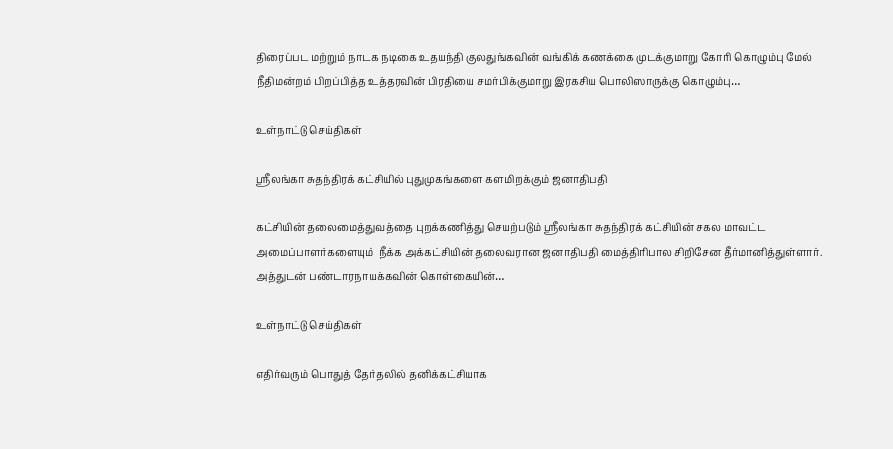திரைப்பட மற்றும் நாடக நடிகை உதயந்தி குலதுங்கவின் வங்கிக் கணக்கை முடக்குமாறு கோரி கொழும்பு மேல் நீதிமன்றம் பிறப்பித்த உத்தரவின் பிரதியை சமர்பிக்குமாறு இரகசிய பொலிஸாருக்கு கொழும்பு…

உள்நாட்டு செய்திகள்

ஸ்ரீலங்கா சுதந்திரக் கட்சியில் புதுமுகங்களை களமிறக்கும் ஜனாதிபதி

கட்சியின் தலைமைத்துவத்தை புறக்கணித்து செயற்படும் ஸ்ரீலங்கா சுதந்திரக் கட்சியின் சகல மாவட்ட அமைப்பாளர்களையும்  நீக்க அக்கட்சியின் தலைவரான ஜனாதிபதி மைத்திரிபால சிறிசேன தீர்மானித்துள்ளார். அத்துடன் பண்டாரநாயக்கவின் கொள்கையின்…

உள்நாட்டு செய்திகள்

எதிர்வரும் பொதுத் தேர்தலில் தனிக்கட்சியாக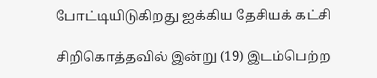போட்டியிடுகிறது ஐக்கிய தேசியக் கட்சி

சிறிகொத்தவில் இன்று (19) இடம்பெற்ற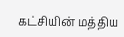கட்சியின் மத்திய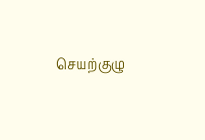செயற்குழு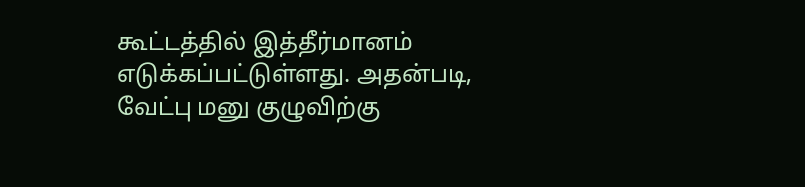கூட்டத்தில் இத்தீர்மானம் எடுக்கப்பட்டுள்ளது. அதன்படி, வேட்பு மனு குழுவிற்கு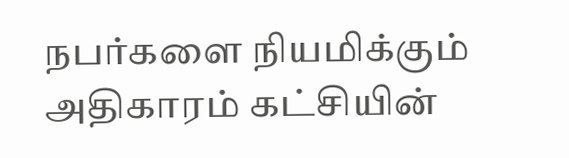நபர்களை நியமிக்கும் அதிகாரம் கட்சியின்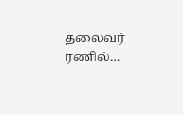தலைவர் ரணில்…